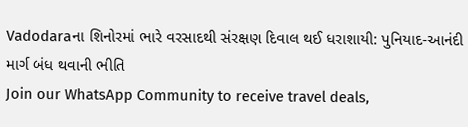Vadodaraના શિનોરમાં ભારે વરસાદથી સંરક્ષણ દિવાલ થઈ ધરાશાયી: પુનિયાદ-આનંદી માર્ગ બંધ થવાની ભીતિ
Join our WhatsApp Community to receive travel deals,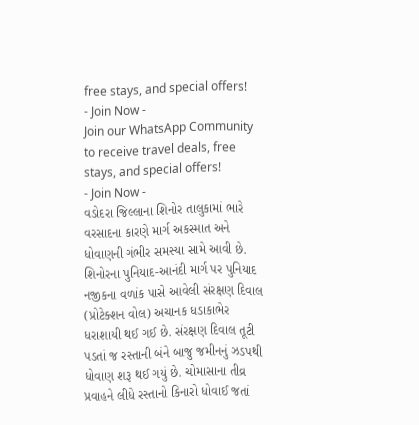free stays, and special offers!
- Join Now -
Join our WhatsApp Community to receive travel deals, free stays, and special offers!
- Join Now -
વડોદરા જિલ્લાના શિનોર તાલુકામાં ભારે વરસાદના કારણે માર્ગ અકસ્માત અને ધોવાણની ગંભીર સમસ્યા સામે આવી છે. શિનોરના પુનિયાદ-આનંદી માર્ગ પર પુનિયાદ નજીકના વળાંક પાસે આવેલી સંરક્ષણ દિવાલ (પ્રોટેક્શન વોલ) અચાનક ધડાકાભેર ધરાશાયી થઈ ગઈ છે. સંરક્ષણ દિવાલ તૂટી પડતાં જ રસ્તાની બંને બાજુ જમીનનું ઝડપથી ધોવાણ શરૂ થઈ ગયું છે. ચોમાસાના તીવ્ર પ્રવાહને લીધે રસ્તાનો કિનારો ધોવાઈ જતાં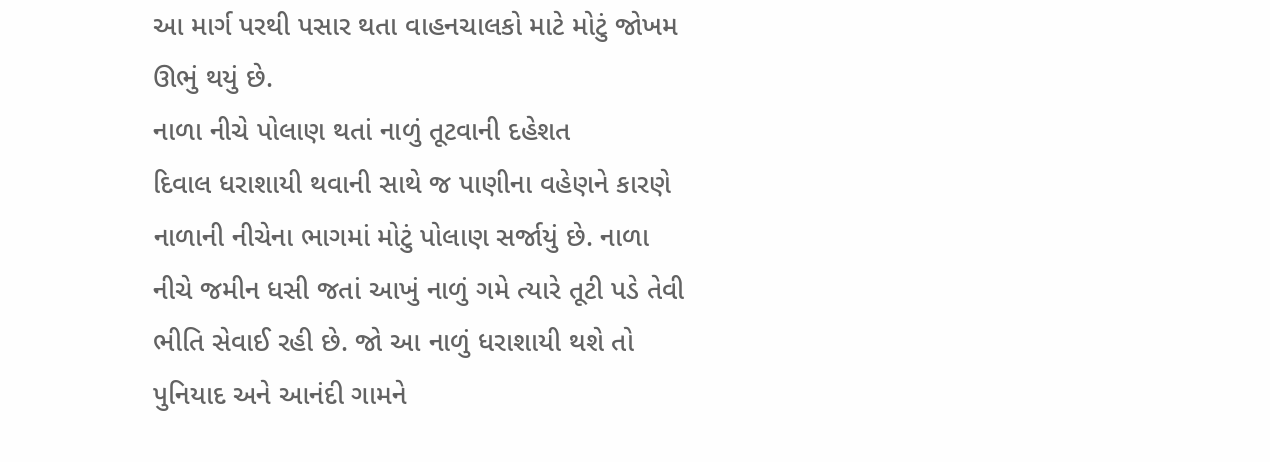આ માર્ગ પરથી પસાર થતા વાહનચાલકો માટે મોટું જોખમ ઊભું થયું છે.
નાળા નીચે પોલાણ થતાં નાળું તૂટવાની દહેશત
દિવાલ ધરાશાયી થવાની સાથે જ પાણીના વહેણને કારણે નાળાની નીચેના ભાગમાં મોટું પોલાણ સર્જાયું છે. નાળા નીચે જમીન ધસી જતાં આખું નાળું ગમે ત્યારે તૂટી પડે તેવી ભીતિ સેવાઈ રહી છે. જો આ નાળું ધરાશાયી થશે તો પુનિયાદ અને આનંદી ગામને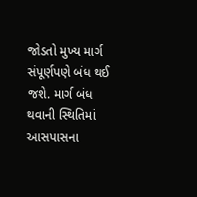જોડતો મુખ્ય માર્ગ સંપૂર્ણપણે બંધ થઈ જશે. માર્ગ બંધ થવાની સ્થિતિમાં આસપાસના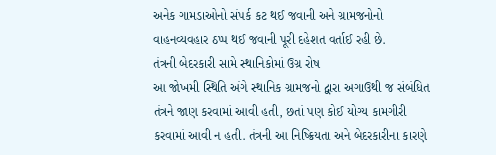અનેક ગામડાઓનો સંપર્ક કટ થઈ જવાની અને ગ્રામજનોનો વાહનવ્યવહાર ઠપ્પ થઈ જવાની પૂરી દહેશત વર્તાઈ રહી છે.
તંત્રની બેદરકારી સામે સ્થાનિકોમાં ઉગ્ર રોષ
આ જોખમી સ્થિતિ અંગે સ્થાનિક ગ્રામજનો દ્વારા અગાઉથી જ સંબંધિત તંત્રને જાણ કરવામાં આવી હતી, છતાં પણ કોઈ યોગ્ય કામગીરી કરવામાં આવી ન હતી. તંત્રની આ નિષ્ક્રિયતા અને બેદરકારીના કારણે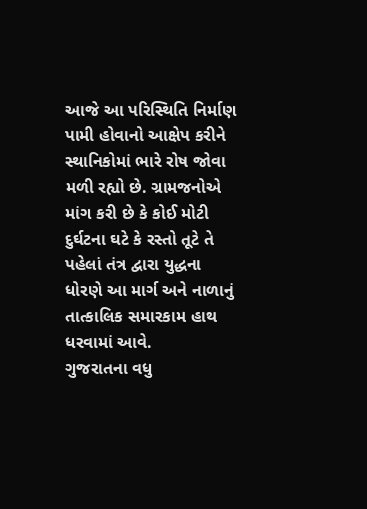આજે આ પરિસ્થિતિ નિર્માણ પામી હોવાનો આક્ષેપ કરીને સ્થાનિકોમાં ભારે રોષ જોવા મળી રહ્યો છે. ગ્રામજનોએ માંગ કરી છે કે કોઈ મોટી દુર્ઘટના ઘટે કે રસ્તો તૂટે તે પહેલાં તંત્ર દ્વારા યુદ્ધના ધોરણે આ માર્ગ અને નાળાનું તાત્કાલિક સમારકામ હાથ ધરવામાં આવે.
ગુજરાતના વધુ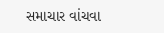સમાચાર વાંચવા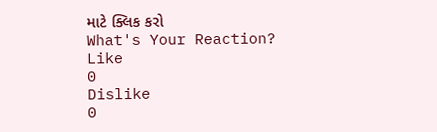માટે ક્લિક કરો
What's Your Reaction?
Like
0
Dislike
0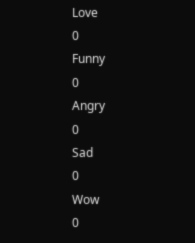Love
0
Funny
0
Angry
0
Sad
0
Wow
0